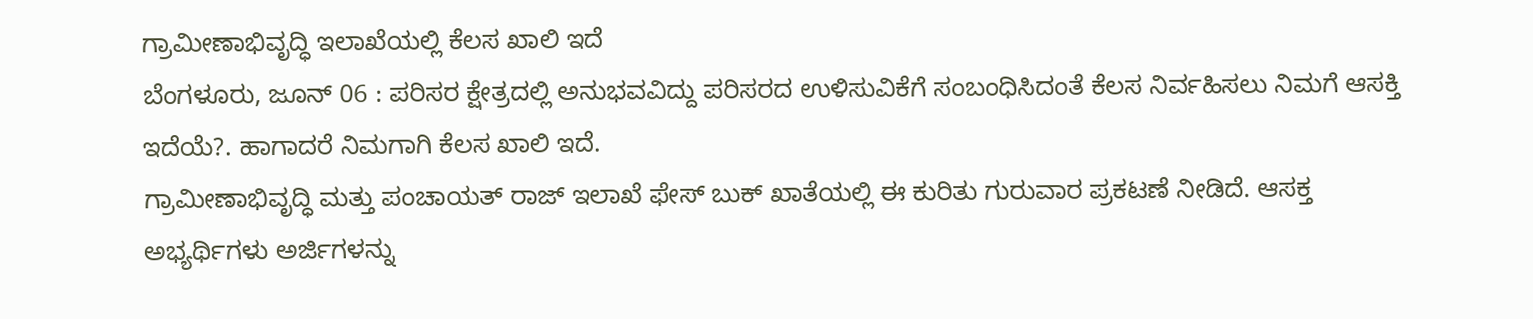ಗ್ರಾಮೀಣಾಭಿವೃದ್ಧಿ ಇಲಾಖೆಯಲ್ಲಿ ಕೆಲಸ ಖಾಲಿ ಇದೆ
ಬೆಂಗಳೂರು, ಜೂನ್ 06 : ಪರಿಸರ ಕ್ಷೇತ್ರದಲ್ಲಿ ಅನುಭವವಿದ್ದು ಪರಿಸರದ ಉಳಿಸುವಿಕೆಗೆ ಸಂಬಂಧಿಸಿದಂತೆ ಕೆಲಸ ನಿರ್ವಹಿಸಲು ನಿಮಗೆ ಆಸಕ್ತಿ ಇದೆಯೆ?. ಹಾಗಾದರೆ ನಿಮಗಾಗಿ ಕೆಲಸ ಖಾಲಿ ಇದೆ.
ಗ್ರಾಮೀಣಾಭಿವೃದ್ಧಿ ಮತ್ತು ಪಂಚಾಯತ್ ರಾಜ್ ಇಲಾಖೆ ಫೇಸ್ ಬುಕ್ ಖಾತೆಯಲ್ಲಿ ಈ ಕುರಿತು ಗುರುವಾರ ಪ್ರಕಟಣೆ ನೀಡಿದೆ. ಆಸಕ್ತ ಅಭ್ಯರ್ಥಿಗಳು ಅರ್ಜಿಗಳನ್ನು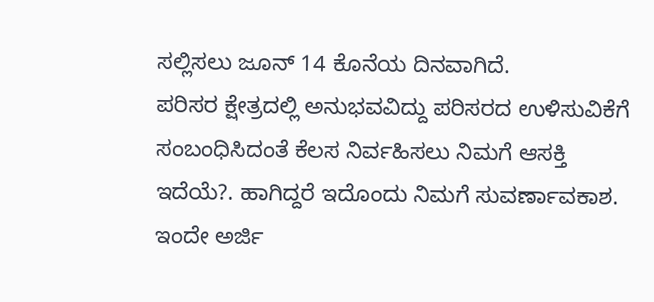ಸಲ್ಲಿಸಲು ಜೂನ್ 14 ಕೊನೆಯ ದಿನವಾಗಿದೆ.
ಪರಿಸರ ಕ್ಷೇತ್ರದಲ್ಲಿ ಅನುಭವವಿದ್ದು ಪರಿಸರದ ಉಳಿಸುವಿಕೆಗೆ ಸಂಬಂಧಿಸಿದಂತೆ ಕೆಲಸ ನಿರ್ವಹಿಸಲು ನಿಮಗೆ ಆಸಕ್ತಿ ಇದೆಯೆ?. ಹಾಗಿದ್ದರೆ ಇದೊಂದು ನಿಮಗೆ ಸುವರ್ಣಾವಕಾಶ. ಇಂದೇ ಅರ್ಜಿ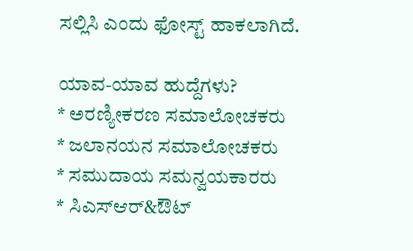ಸಲ್ಲಿಸಿ ಎಂದು ಫೋಸ್ಟ್ ಹಾಕಲಾಗಿದೆ.

ಯಾವ-ಯಾವ ಹುದ್ದೆಗಳು?
* ಅರಣ್ಯೀಕರಣ ಸಮಾಲೋಚಕರು
* ಜಲಾನಯನ ಸಮಾಲೋಚಕರು
* ಸಮುದಾಯ ಸಮನ್ವಯಕಾರರು
* ಸಿಎಸ್ಆರ್&ಔಟ್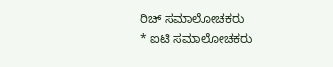ರಿಚ್ ಸಮಾಲೋಚಕರು
* ಐಟಿ ಸಮಾಲೋಚಕರು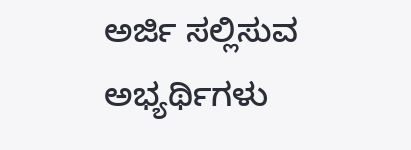ಅರ್ಜಿ ಸಲ್ಲಿಸುವ ಅಭ್ಯರ್ಥಿಗಳು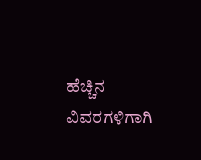ಹೆಚ್ಚಿನ ವಿವರಗಳಿಗಾಗಿ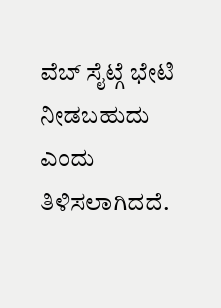ವೆಬ್ ಸೈಟ್ಗೆ ಭೇಟಿ ನೀಡಬಹುದು ಎಂದು ತಿಳಿಸಲಾಗಿದದೆ.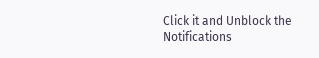Click it and Unblock the Notifications